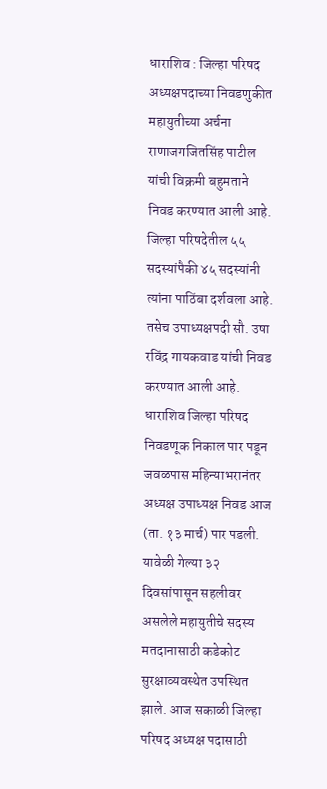धाराशिव : जिल्हा परिषद अध्यक्षपदाच्या निवडणुकीत महायुतीच्या अर्चना राणाजगजितसिंह पाटील यांची विक्रमी बहुमताने निवड करण्यात आली आहे. जिल्हा परिषदेतील ५५ सदस्यांपैकी ४५ सदस्यांनी त्यांना पाठिंबा दर्शवला आहे. तसेच उपाध्यक्षपदी सौ. उषा रविंद्र गायकवाड यांची निवड करण्यात आली आहे.
धाराशिव जिल्हा परिषद निवडणूक निकाल पार पडून जवळपास महिन्याभरानंतर अध्यक्ष उपाध्यक्ष निवड आज (ता. १३ मार्च) पार पडली. यावेळी गेल्या ३२ दिवसांपासून सहलीवर असलेले महायुतीचे सदस्य मतदानासाठी कडेकोट सुरक्षाव्यवस्थेत उपस्थित झाले. आज सकाळी जिल्हा परिषद अध्यक्ष पदासाठी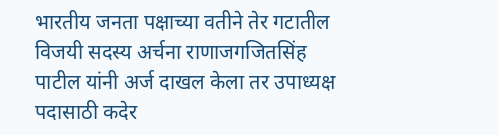भारतीय जनता पक्षाच्या वतीने तेर गटातील विजयी सदस्य अर्चना राणाजगजितसिंह पाटील यांनी अर्ज दाखल केला तर उपाध्यक्ष पदासाठी कदेर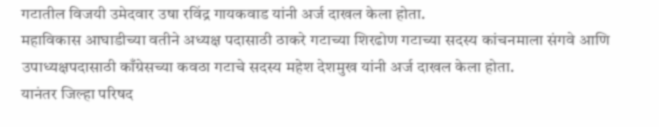गटातील विजयी उमेदवार उषा रविंद्र गायकवाड यांनी अर्ज दाखल केला होता.
महाविकास आघाडीच्या वतीने अध्यक्ष पदासाठी ठाकरे गटाच्या शिरढोण गटाच्या सदस्य कांचनमाला संगवे आणि उपाध्यक्षपदासाठी काँग्रेसच्या कवठा गटाचे सदस्य महेश देशमुख यांनी अर्ज दाखल केला होता.
यानंतर जिल्हा परिषद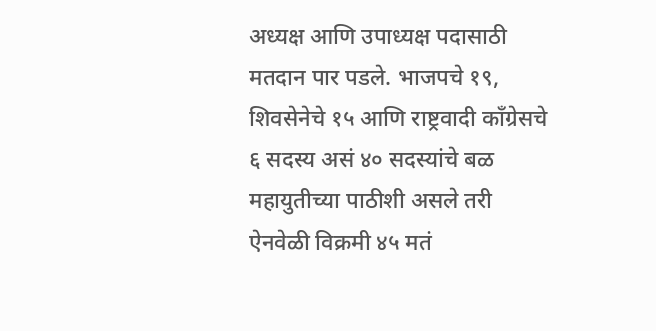अध्यक्ष आणि उपाध्यक्ष पदासाठी मतदान पार पडले. भाजपचे १९, शिवसेनेचे १५ आणि राष्ट्रवादी काँग्रेसचे ६ सदस्य असं ४० सदस्यांचे बळ महायुतीच्या पाठीशी असले तरी ऐनवेळी विक्रमी ४५ मतं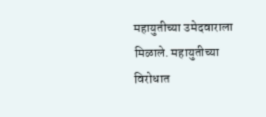महायुतीच्या उमेदवाराला मिळाले. महायुतीच्या विरोधात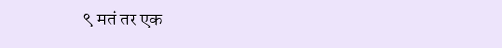९ मतं तर एक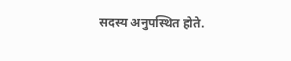सदस्य अनुपस्थित होते.